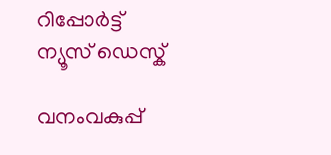റിപ്പോര്‍ട്ട്
ന്യൂസ് ഡെസ്ക്

വനംവകുപ്പ്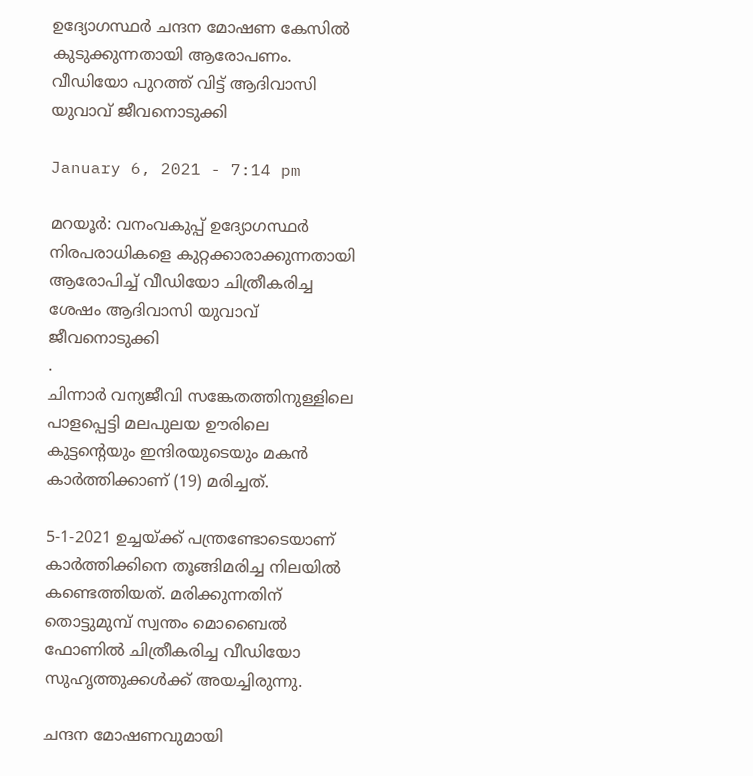ഉദ്യോഗസ്ഥര്‍ ചന്ദന മോഷണ കേസിൽ കുടുക്കുന്നതായി ആരോപണം. വീഡിയോ പുറത്ത് വിട്ട് ആദിവാസി യുവാവ് ജീവനൊടുക്കി

January 6, 2021 - 7:14 pm

മറയൂര്‍: വനംവകുപ്പ് ഉദ്യോഗസ്ഥര്‍ നിരപരാധികളെ കുറ്റക്കാരാക്കുന്നതായി ആരോപിച്ച്‌ വീഡിയോ ചിത്രീകരിച്ച ശേഷം ആദിവാസി യുവാവ് ജീവനൊടുക്കി
.
ചിന്നാര്‍ വന്യജീവി സങ്കേതത്തിനുള്ളിലെ പാളപ്പെട്ടി മലപുലയ ഊരിലെ കുട്ടന്റെയും ഇന്ദിരയുടെയും മകന്‍ കാര്‍ത്തിക്കാണ് (19) മരിച്ചത്.

5-1-2021 ഉച്ചയ്ക്ക് പന്ത്രണ്ടോടെയാണ് കാര്‍ത്തിക്കിനെ തൂങ്ങിമരിച്ച നിലയില്‍ കണ്ടെത്തിയത്. മരിക്കുന്നതിന് തൊട്ടുമുമ്പ് സ്വന്തം മൊബൈല്‍ ഫോണില്‍ ചിത്രീകരിച്ച വീഡിയോ സുഹൃത്തുക്കള്‍ക്ക് അയച്ചിരുന്നു.

ചന്ദന മോഷണവുമായി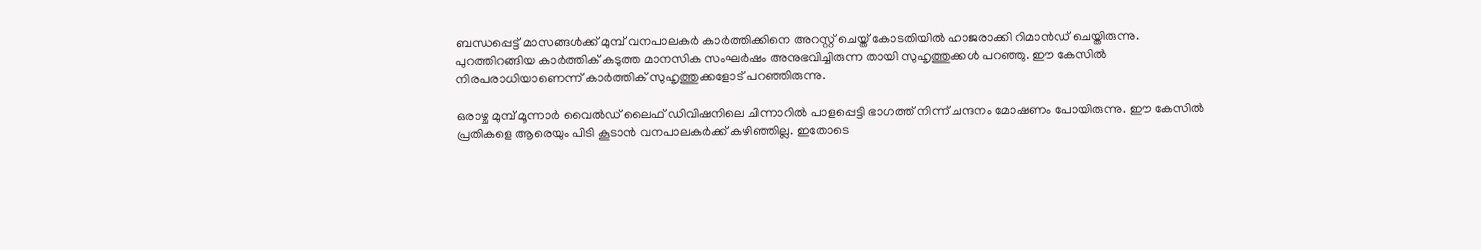ബന്ധപ്പെട്ട് മാസങ്ങൾക്ക് മുമ്പ് വനപാലകര്‍ കാര്‍ത്തിക്കിനെ അറസ്റ്റ് ചെയ്ത് കോടതിയില്‍ ഹാജരാക്കി റിമാന്‍ഡ് ചെയ്തിരുന്നു. പുറത്തിറങ്ങിയ കാര്‍ത്തിക് കടുത്ത മാനസിക സംഘര്‍ഷം അനുഭവിച്ചിരുന്ന തായി സുഹൃത്തുക്കള്‍ പറഞ്ഞു. ഈ കേസില്‍ നിരപരാധിയാണെന്ന് കാര്‍ത്തിക് സുഹൃത്തുക്കളോട് പറഞ്ഞിരുന്നു.

ഒരാഴ്ച മുമ്പ് മൂന്നാര്‍ വൈല്‍ഡ് ലൈഫ് ഡിവിഷനിലെ ചിന്നാറില്‍ പാളപ്പെട്ടി ഭാഗത്ത് നിന്ന് ചന്ദനം മോഷണം പോയിരുന്നു. ഈ കേസില്‍ പ്രതികളെ ആരെയും പിടി കൂടാന്‍ വനപാലകര്‍ക്ക് കഴിഞ്ഞില്ല. ഇതോടെ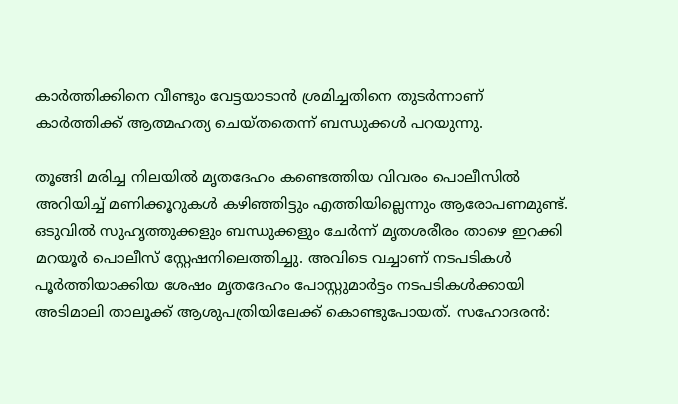കാര്‍ത്തിക്കിനെ വീണ്ടും വേട്ടയാടാൻ ശ്രമിച്ചതിനെ തുടര്‍ന്നാണ് കാർത്തിക്ക് ആത്മഹത്യ ചെയ്തതെന്ന് ബന്ധുക്കള്‍ പറയുന്നു.

തൂങ്ങി മരിച്ച നിലയില്‍ മൃതദേഹം കണ്ടെത്തിയ വിവരം പൊലീസില്‍ അറിയിച്ച്‌ മണിക്കൂറുകള്‍ കഴിഞ്ഞിട്ടും എത്തിയില്ലെന്നും ആരോപണമുണ്ട്. ഒടുവിൽ സുഹൃത്തുക്കളും ബന്ധുക്കളും ചേര്‍ന്ന് മൃതശരീരം താഴെ ഇറക്കി മറയൂര്‍ പൊലീസ് സ്റ്റേഷനിലെത്തിച്ചു. അവിടെ വച്ചാണ് നടപടികള്‍ പൂര്‍ത്തിയാക്കിയ ശേഷം മൃതദേഹം പോസ്റ്റുമാര്‍ട്ടം നടപടികള്‍ക്കായി അടിമാലി താലൂക്ക് ആശുപത്രിയിലേക്ക് കൊണ്ടുപോയത്. സഹോദരന്‍: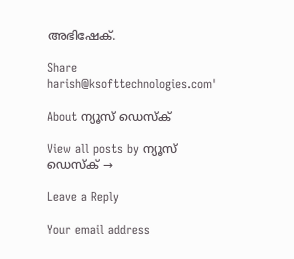അഭിഷേക്.

Share
harish@ksofttechnologies.com'

About ന്യൂസ് ഡെസ്ക്

View all posts by ന്യൂസ് ഡെസ്ക് →

Leave a Reply

Your email address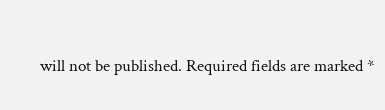will not be published. Required fields are marked *